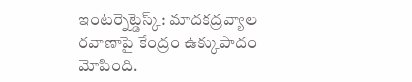ఇంటర్నెట్డెస్క్: మాదకద్రవ్యాల రవాణాపై కేంద్రం ఉక్కుపాదం మోపింది.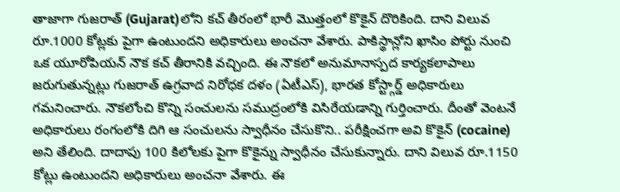తాజాగా గుజరాత్ (Gujarat)లోని కచ్ తీరంలో భారీ మొత్తంలో కొకైన్ దొరికింది. దాని విలువ రూ.1000 కోట్లకు పైగా ఉంటుందని అధికారులు అంచనా వేశారు. పాకిస్థాన్లోని ఖాసిం పోర్టు నుంచి ఒక యూరోపియన్ నౌక కచ్ తీరానికి వచ్చింది. ఈ నౌకలో అనుమానాస్పద కార్యకలాపాలు జరుగుతున్నట్లు గుజరాత్ ఉగ్రవాద నిరోధక దళం (ఏటీఎస్), భారత కోస్ట్గార్డ్ అధికారులు గమనించారు. నౌకలోంచి కొన్ని సంచులను సముద్రంలోకి విసిరేయడాన్ని గుర్తించారు. దీంతో వెంటనే అధికారులు రంగంలోకి దిగి ఆ సంచులను స్వాధీనం చేసుకొని.. పరీక్షించగా అవి కొకైన్ (cocaine) అని తేలింది. దాదాపు 100 కిలోలకు పైగా కొకైన్ను స్వాధీనం చేసుకున్నారు. దాని విలువ రూ.1150 కోట్లు ఉంటుందని అధికారులు అంచనా వేశారు. ఈ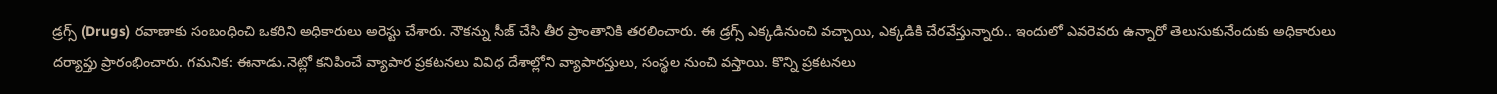డ్రగ్స్ (Drugs) రవాణాకు సంబంధించి ఒకరిని అధికారులు అరెస్టు చేశారు. నౌకన్ను సీజ్ చేసి తీర ప్రాంతానికి తరలించారు. ఈ డ్రగ్స్ ఎక్కడినుంచి వచ్చాయి, ఎక్కడికి చేరవేస్తున్నారు.. ఇందులో ఎవరెవరు ఉన్నారో తెలుసుకునేందుకు అధికారులు దర్యాప్తు ప్రారంభించారు. గమనిక: ఈనాడు.నెట్లో కనిపించే వ్యాపార ప్రకటనలు వివిధ దేశాల్లోని వ్యాపారస్తులు, సంస్థల నుంచి వస్తాయి. కొన్ని ప్రకటనలు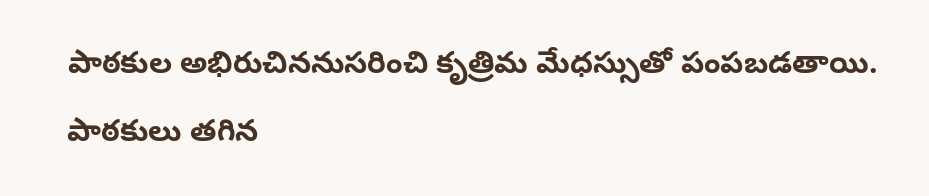పాఠకుల అభిరుచిననుసరించి కృత్రిమ మేధస్సుతో పంపబడతాయి. పాఠకులు తగిన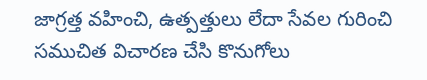జాగ్రత్త వహించి, ఉత్పత్తులు లేదా సేవల గురించి సముచిత విచారణ చేసి కొనుగోలు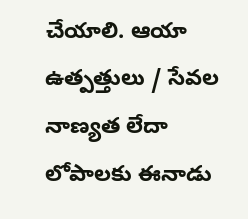చేయాలి. ఆయా ఉత్పత్తులు / సేవల నాణ్యత లేదా లోపాలకు ఈనాడు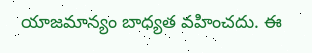యాజమాన్యం బాధ్యత వహించదు. ఈ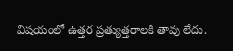విషయంలో ఉత్తర ప్రత్యుత్తరాలకి తావు లేదు.